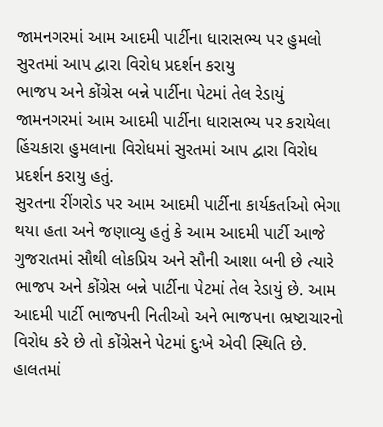જામનગરમાં આમ આદમી પાર્ટીના ધારાસભ્ય પર હુમલો
સુરતમાં આપ દ્વારા વિરોધ પ્રદર્શન કરાયુ
ભાજપ અને કોંગ્રેસ બન્ને પાર્ટીના પેટમાં તેલ રેડાયું
જામનગરમાં આમ આદમી પાર્ટીના ધારાસભ્ય પર કરાયેલા હિંચકારા હુમલાના વિરોધમાં સુરતમાં આપ દ્વારા વિરોધ પ્રદર્શન કરાયુ હતું.
સુરતના રીંગરોડ પર આમ આદમી પાર્ટીના કાર્યકર્તાઓ ભેગા થયા હતા અને જણાવ્યુ હતું કે આમ આદમી પાર્ટી આજે ગુજરાતમાં સૌથી લોકપ્રિય અને સૌની આશા બની છે ત્યારે ભાજપ અને કોંગ્રેસ બન્ને પાર્ટીના પેટમાં તેલ રેડાયું છે. આમ આદમી પાર્ટી ભાજપની નિતીઓ અને ભાજપના ભ્રષ્ટાચારનો વિરોધ કરે છે તો કોંગ્રેસને પેટમાં દુઃખે એવી સ્થિતિ છે. હાલતમાં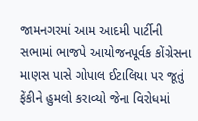જામનગરમાં આમ આદમી પાર્ટીની સભામાં ભાજપે આયોજનપૂર્વક કોંગ્રેસના માણસ પાસે ગોપાલ ઈટાલિયા પર જૂતું ફેંકીને હુમલો કરાવ્યો જેના વિરોધમાં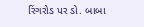રિંગરોડ પર ડો. બાબા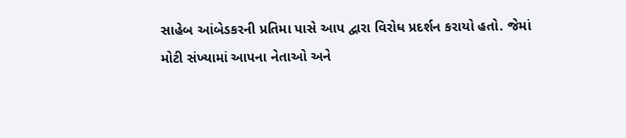સાહેબ આંબેડકરની પ્રતિમા પાસે આપ દ્વારા વિરોધ પ્રદર્શન કરાયો હતો. જેમાં મોટી સંખ્યામાં આપના નેતાઓ અને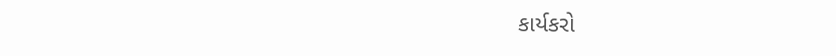કાર્યકરો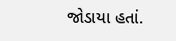જોડાયા હતાં.